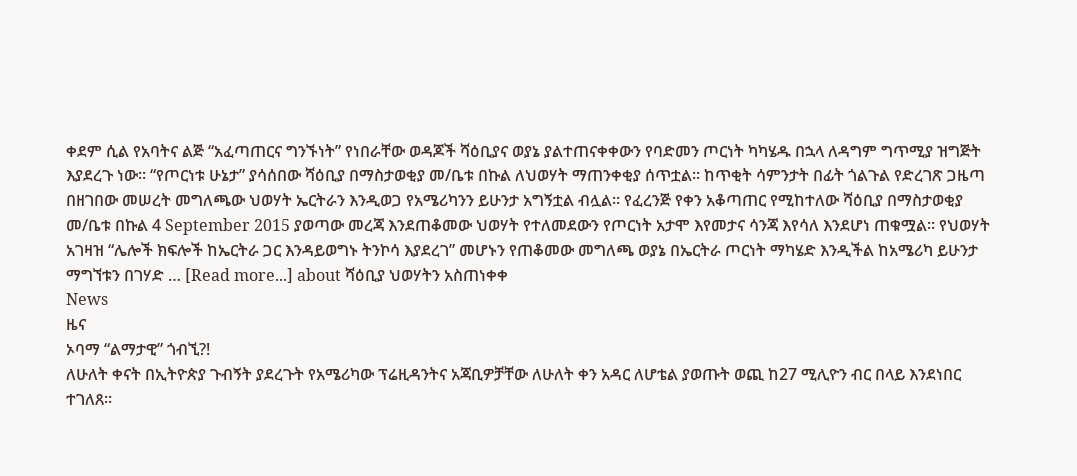ቀደም ሲል የአባትና ልጅ “አፈጣጠርና ግንኙነት” የነበራቸው ወዳጆች ሻዕቢያና ወያኔ ያልተጠናቀቀውን የባድመን ጦርነት ካካሄዱ በኋላ ለዳግም ግጥሚያ ዝግጅት እያደረጉ ነው። “የጦርነቱ ሁኔታ” ያሳሰበው ሻዕቢያ በማስታወቂያ መ/ቤቱ በኩል ለህወሃት ማጠንቀቂያ ሰጥቷል። ከጥቂት ሳምንታት በፊት ጎልጉል የድረገጽ ጋዜጣ በዘገበው መሠረት መግለጫው ህወሃት ኤርትራን እንዲወጋ የአሜሪካንን ይሁንታ አግኝቷል ብሏል። የፈረንጅ የቀን አቆጣጠር የሚከተለው ሻዕቢያ በማስታወቂያ መ/ቤቱ በኩል 4 September 2015 ያወጣው መረጃ እንደጠቆመው ህወሃት የተለመደውን የጦርነት አታሞ እየመታና ሳንጃ እየሳለ እንደሆነ ጠቁሟል። የህወሃት አገዛዝ “ሌሎች ክፍሎች ከኤርትራ ጋር እንዳይወግኑ ትንኮሳ እያደረገ” መሆኑን የጠቆመው መግለጫ ወያኔ በኤርትራ ጦርነት ማካሄድ እንዲችል ከአሜሪካ ይሁንታ ማግኘቱን በገሃድ … [Read more...] about ሻዕቢያ ህወሃትን አስጠነቀቀ
News
ዜና
ኦባማ “ልማታዊ” ጎብኚ?!
ለሁለት ቀናት በኢትዮጵያ ጉብኝት ያደረጉት የአሜሪካው ፕሬዚዳንትና አጃቢዎቻቸው ለሁለት ቀን አዳር ለሆቴል ያወጡት ወጪ ከ27 ሚሊዮን ብር በላይ እንደነበር ተገለጸ፡፡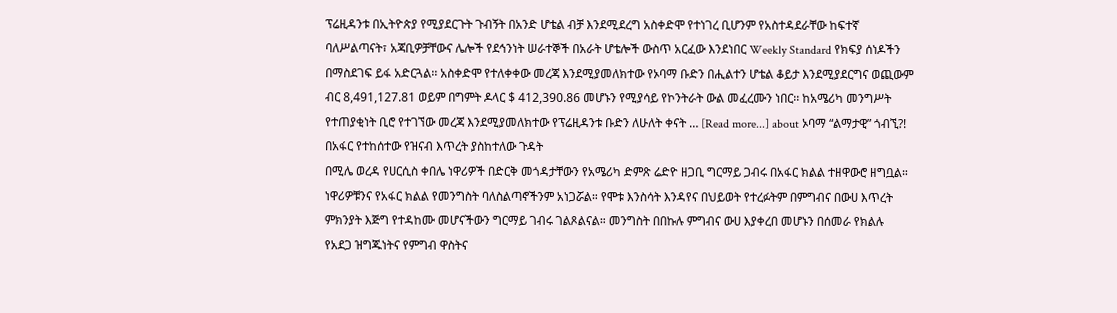ፕሬዚዳንቱ በኢትዮጵያ የሚያደርጉት ጉብኝት በአንድ ሆቴል ብቻ እንደሚደረግ አስቀድሞ የተነገረ ቢሆንም የአስተዳደራቸው ከፍተኛ ባለሥልጣናት፣ አጃቢዎቻቸውና ሌሎች የደኅንነት ሠራተኞች በአራት ሆቴሎች ውስጥ አርፈው እንደነበር Weekly Standard የክፍያ ሰነዶችን በማስደገፍ ይፋ አድርጓል፡፡ አስቀድሞ የተለቀቀው መረጃ እንደሚያመለክተው የኦባማ ቡድን በሒልተን ሆቴል ቆይታ እንደሚያደርግና ወጪውም ብር 8,491,127.81 ወይም በግምት ዶላር $ 412,390.86 መሆኑን የሚያሳይ የኮንትራት ውል መፈረሙን ነበር፡፡ ከአሜሪካ መንግሥት የተጠያቂነት ቢሮ የተገኘው መረጃ እንደሚያመለክተው የፕሬዚዳንቱ ቡድን ለሁለት ቀናት … [Read more...] about ኦባማ “ልማታዊ” ጎብኚ?!
በአፋር የተከሰተው የዝናብ እጥረት ያስከተለው ጉዳት
በሚሌ ወረዳ የሀርሲስ ቀበሌ ነዋሪዎች በድርቅ መጎዳታቸውን የአሜሪካ ድምጽ ሬድዮ ዘጋቢ ግርማይ ጋብሩ በአፋር ክልል ተዘዋውሮ ዘግቧል። ነዋሪዎቹንና የአፋር ክልል የመንግስት ባለስልጣኖችንም አነጋሯል። የሞቱ እንስሳት እንዳየና በህይወት የተረፉትም በምግብና በውሀ እጥረት ምክንያት እጅግ የተዳከሙ መሆናችውን ግርማይ ገብሩ ገልጾልናል። መንግስት በበኩሉ ምግብና ውሀ እያቀረበ መሆኑን በሰመራ የክልሉ የአደጋ ዝግጁነትና የምግብ ዋስትና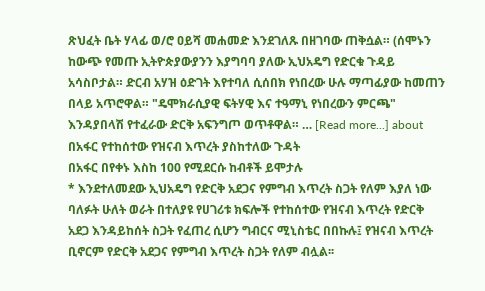ጽህፈት ቤት ሃላፊ ወ/ሮ ዐይሻ መሐመድ እንደገለጹ በዘገባው ጠቅሷል። (ሰሞኑን ከውጭ የመጡ ኢትዮጵያውያንን እያግባባ ያለው ኢህአዴግ የድርቁ ጉዳይ አሳስቦታል። ድርብ አሃዝ ዕድገት እየተባለ ሲሰበክ የነበረው ሁሉ ማጣፊያው ከመጠን በላይ አጥሮዋል። "ዴሞክራሲያዊ ፍትሃዊ እና ተዓማኒ የነበረውን ምርጫ" እንዳያበላሽ የተፈራው ድርቅ አፍንግጦ ወጥቶዋል። … [Read more...] about በአፋር የተከሰተው የዝናብ እጥረት ያስከተለው ጉዳት
በአፋር በየቀኑ እስከ 100 የሚደርሱ ከብቶች ይሞታሉ
* እንደተለመደው ኢህአዴግ የድርቅ አደጋና የምግብ እጥረት ስጋት የለም እያለ ነው ባለፉት ሁለት ወራት በተለያዩ የሀገሪቱ ክፍሎች የተከሰተው የዝናብ እጥረት የድርቅ አደጋ እንዳይከሰት ስጋት የፈጠረ ሲሆን ግብርና ሚኒስቴር በበኩሉ፤ የዝናብ እጥረት ቢኖርም የድርቅ አደጋና የምግብ እጥረት ስጋት የለም ብሏል፡፡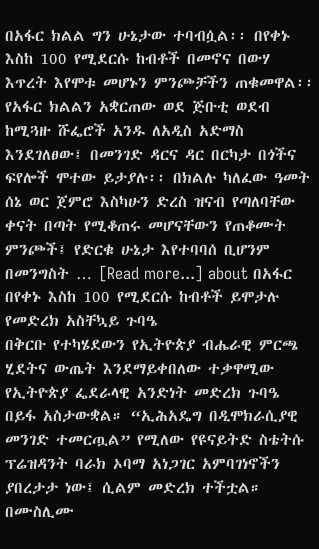በአፋር ክልል ግን ሁኔታው ተባብሷል፡፡ በየቀኑ እስከ 100 የሚደርሱ ከብቶች በመኖና በውሃ እጥረት እየሞቱ መሆኑን ምንጮቻችን ጠቁመዋል፡፡ የአፋር ክልልን አቋርጠው ወደ ጅቡቲ ወደብ ከሚጓዙ ሹፌሮች አንዱ ለአዲስ አድማስ እንደገለፀው፤ በመንገድ ዳርና ዳር በርካታ በጎችና ፍየሎች ሞተው ይታያሉ፡፡ በክልሉ ካለፈው ዓመት ሰኔ ወር ጀምሮ እስካሁን ድረስ ዝናብ የጣለባቸው ቀናት በጣት የሚቆጠሩ መሆናቸውን የጠቆሙት ምንጮች፤ የድርቁ ሁኔታ እየተባባሰ ቢሆንም በመንግስት … [Read more...] about በአፋር በየቀኑ እስከ 100 የሚደርሱ ከብቶች ይሞታሉ
የመድረክ አስቸኳይ ጉባዔ
በቅርቡ የተካሄደውን የኢትዮጵያ ብሔራዊ ምርጫ ሂደትና ውጤት እንደማይቀበለው ተቃዋሚው የኢትዮጵያ ፌደራላዊ አንድነት መድረክ ጉባዔ በይፋ አስታውቋል። “ኢሕአዴግ በዲሞክራሲያዊ መንገድ ተመርጧል” የሚለው የዩናይትድ ስቴትሱ ፕሬዝዳንት ባራክ ኦባማ አነጋገር አምባገነኖችን ያበረታታ ነው፤ ሲልም መድረክ ተችቷል። በሙስሊሙ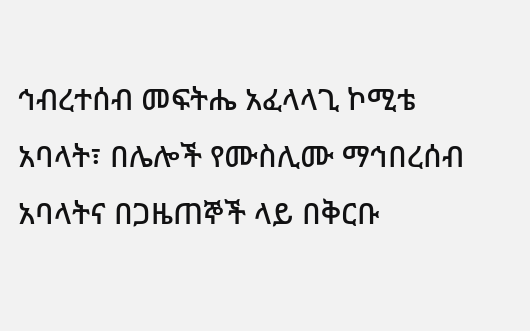ኅብረተሰብ መፍትሔ አፈላላጊ ኮሚቴ አባላት፣ በሌሎች የሙስሊሙ ማኅበረሰብ አባላትና በጋዜጠኞች ላይ በቅርቡ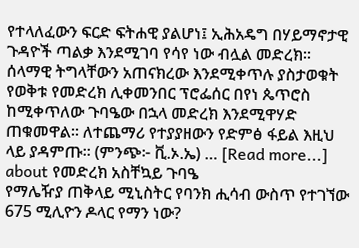የተላለፈውን ፍርድ ፍትሐዊ ያልሆነ፤ ኢሕአዴግ በሃይማኖታዊ ጉዳዮች ጣልቃ እንደሚገባ የሳየ ነው ብሏል መድረክ፡፡ ሰላማዊ ትግላቸውን አጠናክረው እንደሚቀጥሉ ያስታወቁት የወቅቱ የመድረክ ሊቀመንበር ፕሮፌሰር በየነ ጴጥሮስ ከሚቀጥለው ጉባዔው በኋላ መድረክ እንደሚዋሃድ ጠቁመዋል። ለተጨማሪ የተያያዘውን የድምፅ ፋይል እዚህ ላይ ያዳምጡ፡፡ (ምንጭ፦ ቪ.ኦ.ኤ) … [Read more...] about የመድረክ አስቸኳይ ጉባዔ
የማሌዥያ ጠቅላይ ሚኒስትር የባንክ ሒሳብ ውስጥ የተገኘው 675 ሚሊዮን ዶላር የማን ነው?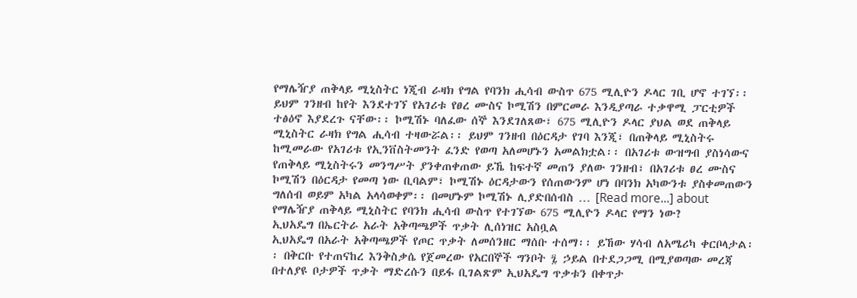የማሌዥያ ጠቅላይ ሚኒስትር ነጂብ ራዛክ የግል የባንክ ሒሳብ ውስጥ 675 ሚሊዮን ዶላር ገቢ ሆኖ ተገኘ፡፡ ይህም ገንዘብ ከየት እንደተገኘ የአገሪቱ የፀረ ሙስና ኮሚሽን በምርመራ እንዲያጣራ ተቃዋሚ ፓርቲዎች ተፅዕኖ እያደረጉ ናቸው፡፡ ኮሚሽኑ ባለፈው ሰኞ እንደገለጸው፣ 675 ሚሊዮን ዶላር ያህል ወደ ጠቅላይ ሚኒስትር ራዛክ የግል ሒሳብ ተዛውሯል፡፡ ይህም ገንዘብ በዕርዳታ የገባ እንጂ፣ በጠቅላይ ሚኒስትሩ ከሚመራው የአገሪቱ የኢንቨስትመንት ፈንድ የወጣ አለመሆኑን አመልክቷል፡፡ በአገሪቱ ውዝግብ ያስነሳውና የጠቅላይ ሚኒስትሩን መንግሥት ያንቀጠቀጠው ይኼ ከፍተኛ መጠን ያለው ገንዘብ፣ በአገሪቱ ፀረ ሙስና ኮሚሽን በዕርዳታ የመጣ ነው ቢባልም፣ ኮሚሽኑ ዕርዳታውን የሰጠውንም ሆነ በባንክ አካውንቱ ያስቀመጠውን ግለሰብ ወይም አካል አላሳወቀም፡፡ በመሆኑም ኮሚሽኑ ሊያድበሰብስ … [Read more...] about የማሌዥያ ጠቅላይ ሚኒስትር የባንክ ሒሳብ ውስጥ የተገኘው 675 ሚሊዮን ዶላር የማን ነው?
ኢህአዴግ በኤርትራ አራት አቅጣጫዎች ጥቃት ሊሰነዝር አስቧል
ኢህአዴግ በአራት አቅጣጫዎች የጦር ጥቃት ለመሰንዘር ማሰቡ ተሰማ፡፡ ይኸው ሃሳብ ለአሜሪካ ቀርቦላታል፡፡ በቅርቡ የተጠናከረ እንቅስቃሴ የጀመረው የአርበኞች ግንቦት ፯ ኃይል በተደጋጋሚ በሚያወጣው መረጃ በተለያዩ ቦታዎች ጥቃት ማድረሱን በይፋ ቢገልጽም ኢህአዴግ ጥቃቱን በቀጥታ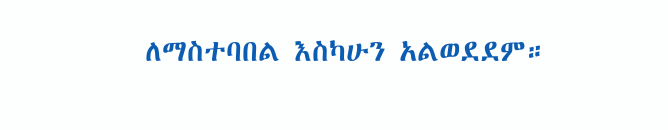ለማስተባበል እስካሁን አልወደደም።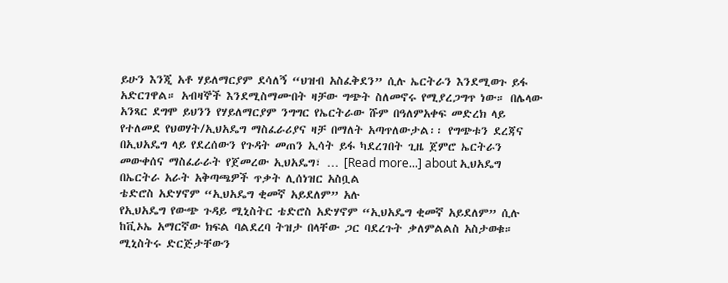ይሁን እንጂ አቶ ሃይለማርያም ደሳለኝ “ህዝብ አስፈቅደን” ሲሉ ኤርትራን እንደሚወጉ ይፋ አድርገዋል። አብዛኞች እንደሚስማሙበት ዛቻው ግጭት ስለመኖሩ የሚያረጋግጥ ነው። በሌላው አንጻር ደግሞ ይህንን የሃይለማርያም ንግግር የኤርትራው ሹም በዓለምአቀፍ መድረክ ላይ የተለመደ የህወሃት/ኢህአዴግ ማስፈራሪያና ዛቻ በማለት አጣጥለውታል፡፡ የግጭቱን ደረጃና በኢህአዴግ ላይ የደረሰውን የጉዳት መጠን ኢሳት ይፋ ካደረገበት ጊዜ ጀምሮ ኤርትራን መውቀሰና ማስፈራራት የጀመረው ኢህአዴግ፣ … [Read more...] about ኢህአዴግ በኤርትራ አራት አቅጣጫዎች ጥቃት ሊሰነዝር አስቧል
ቴድሮስ አድሃኖም “ኢህአዴግ ቂመኛ አይደለም” አሉ
የኢህአዴግ የውጭ ጉዳይ ሚኒስትር ቴድሮስ አድሃኖም “ኢህአዴግ ቂመኛ አይደለም” ሲሉ ከቪኦኤ አማርኛው ክፍል ባልደረባ ትዝታ በላቸው ጋር ባደረጉት ቃለምልልስ አስታወቁ። ሚኒስትሩ ድርጅታቸውን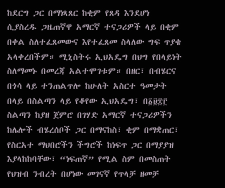ከደርግ ጋር በማነጻጸር ከቂም የጸዳ እንደሆነ ሲያስረዱ ጋዜጠኛዋ አማርኛ ተናጋሪዎች ላይ በቂም በቀል ስለተፈጸመውና እየተፈጸመ ስላለው ግፍ ጥያቄ አላቀረበችም። ሚኒስትሩ ኢህአዴግ በህግ የበላይነት ስለማመኑ በመረጃ አልተሞገቱም። በዘር፣ በብሄርና በጎሳ ላይ ተንጠልጥሎ ከሁለት አስርተ ዓመታት በላይ በስልጣን ላይ የቆየው ኢህአዴግ፣ በ፩፱፰፫ ስልጣን ከያዘ ጀምሮ በገሃድ አማርኛ ተናጋሪዎችን ከሌሎች ብሄረሰቦች ጋር በማናከስ፣ ቂም በማቋጠር፣ የስርአተ ማህበሮችን ችግሮች ከነፍጥ ጋር በማያያዝ እያላከከባቸው፣ “ነፍጠኛ” የሚል ስም በመስጠት የህዝብ ንብረት በሆነው መገናኛ የጥላቻ ዘመቻ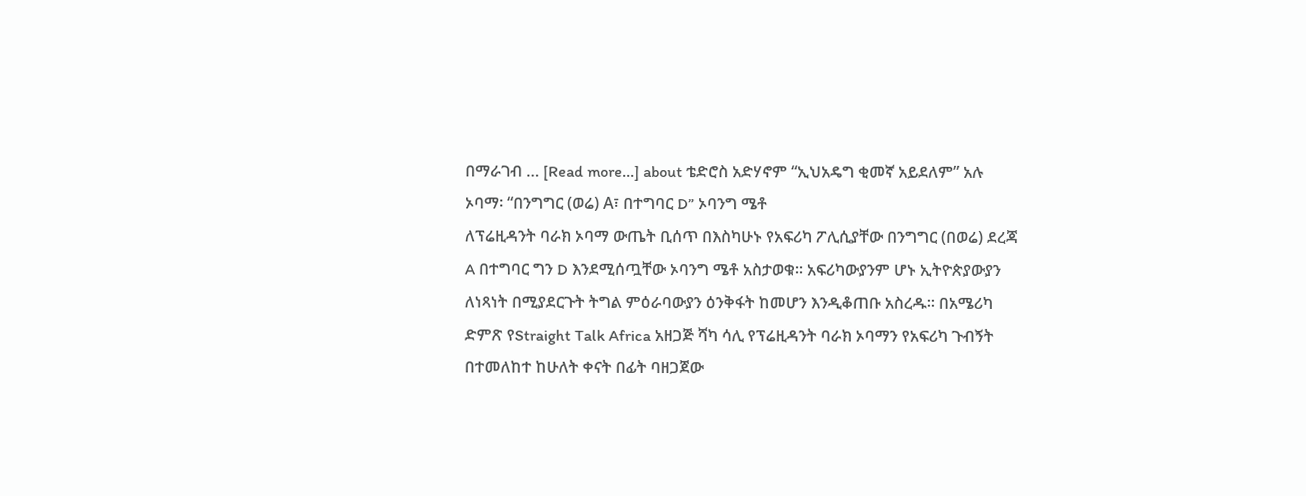በማራገብ … [Read more...] about ቴድሮስ አድሃኖም “ኢህአዴግ ቂመኛ አይደለም” አሉ
ኦባማ፡ “በንግግር (ወሬ) A፣ በተግባር D” ኦባንግ ሜቶ
ለፕሬዚዳንት ባራክ ኦባማ ውጤት ቢሰጥ በእስካሁኑ የአፍሪካ ፖሊሲያቸው በንግግር (በወሬ) ደረጃ A በተግባር ግን D እንደሚሰጧቸው ኦባንግ ሜቶ አስታወቁ፡፡ አፍሪካውያንም ሆኑ ኢትዮጵያውያን ለነጻነት በሚያደርጉት ትግል ምዕራባውያን ዕንቅፋት ከመሆን እንዲቆጠቡ አስረዱ፡፡ በአሜሪካ ድምጽ የStraight Talk Africa አዘጋጅ ሻካ ሳሊ የፕሬዚዳንት ባራክ ኦባማን የአፍሪካ ጉብኝት በተመለከተ ከሁለት ቀናት በፊት ባዘጋጀው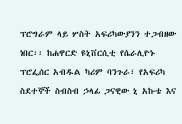ፕሮግራም ላይ ሦስት አፍሪካውያንን ተጋብዘው ነበር፡፡ ከሐዋርድ ዩኒቨርሲቲ የሴራሊዮኑ ፕሮፌሰር አብዱል ካሪም ባንጉራ፣ የአፍሪካ ስደተኞች ስብስብ ኃላፊ ጋናዊው ኒ አኩቴ እና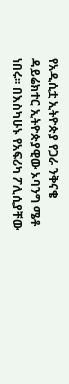የአዲሲቷ ኢትዮጵያ የጋራ ንቅናቄ ዳይሬክተር ኢትዮጵያዊው ኦባንግ ሜቶ ነበሩ፡፡ በእስካሁኑ የአፍሪካ ፖሊሲያቸው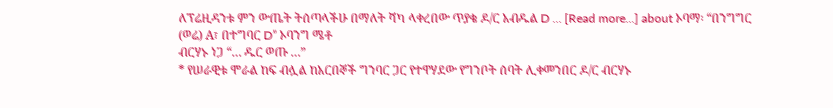ለፕሬዚዳንቱ ምን ውጤት ትሰጣላችሁ በማለት ሻካ ላቀረበው ጥያቄ ዶ/ር አብዱል D … [Read more...] about ኦባማ፡ “በንግግር (ወሬ) A፣ በተግባር D” ኦባንግ ሜቶ
ብርሃኑ ነጋ “… ዱር ወጡ …”
* የሠራዊቱ ሞራል ከፍ ብሏል ከአርበኞች ግንባር ጋር የተዋሃደው የግንቦት ሰባት ሊቀመንበር ዶ/ር ብርሃኑ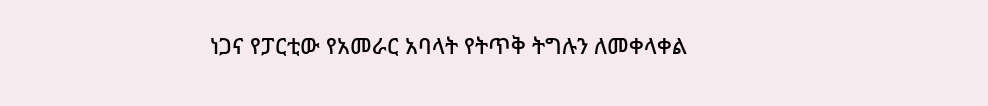ነጋና የፓርቲው የአመራር አባላት የትጥቅ ትግሉን ለመቀላቀል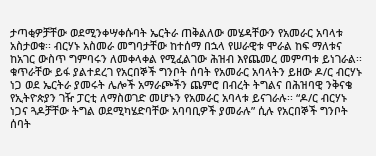ታጣቂዎቻቸው ወደሚንቀሣቀሱባት ኤርትራ ጠቅልለው መሄዳቸውን የአመራር አባላቱ አስታወቁ፡፡ ብርሃኑ አስመራ መግባታቸው ከተሰማ በኋላ የሠራዊቱ ሞራል ከፍ ማለቱና ከአገር ውስጥ ግምባሩን ለመቀላቀል የሚፈልገው ሕዝብ እየጨመረ መምጣቱ ይነገራል፡፡ ቁጥራቸው ይፋ ያልተደረገ የአርበኞች ግንቦት ሰባት የአመራር አባላትን ይዘው ዶ/ር ብርሃኑ ነጋ ወደ ኤርትራ ያመሩት ሌሎች አማራጮችን ጨምሮ በብረት ትግልና በሕዝባዊ ንቅናቄ የኢትዮጵያን ገዥ ፓርቲ ለማስወገድ መሆኑን የአመራር አባላቱ ይናገራሉ፡፡ “ዶ/ር ብርሃኑ ነጋና ጓዶቻቸው ትግል ወደሚካሄድባቸው አባባቢዎች ያመራሉ” ሲሉ የአርበኞች ግንቦት ሰባት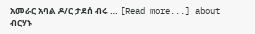አመራር አባል ዶ/ር ታደሰ ብሩ … [Read more...] about ብርሃኑ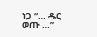ነጋ “… ዱር ወጡ …”